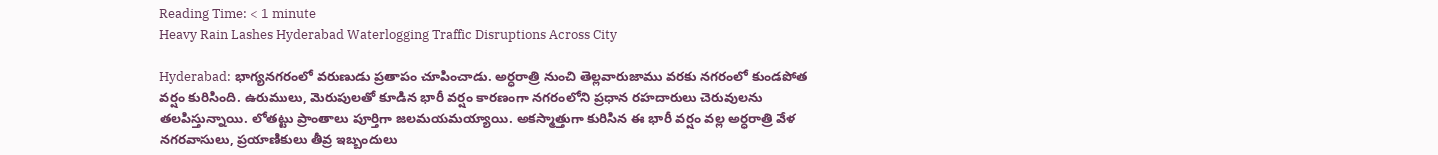Reading Time: < 1 minute
Heavy Rain Lashes Hyderabad Waterlogging Traffic Disruptions Across City

Hyderabad: భాగ్యనగరంలో వరుణుడు ప్రతాపం చూపించాడు. అర్ధరాత్రి నుంచి తెల్లవారుజాము వరకు నగరంలో కుండపోత వర్షం కురిసింది. ఉరుములు, మెరుపులతో కూడిన భారీ వర్షం కారణంగా నగరంలోని ప్రధాన రహదారులు చెరువులను తలపిస్తున్నాయి. లోతట్టు ప్రాంతాలు పూర్తిగా జలమయమయ్యాయి. అకస్మాత్తుగా కురిసిన ఈ భారీ వర్షం వల్ల అర్ధరాత్రి వేళ నగరవాసులు, ప్రయాణికులు తీవ్ర ఇబ్బందులు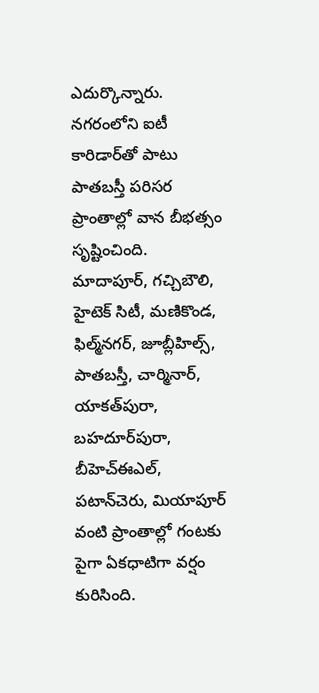ఎదుర్కొన్నారు. నగరంలోని ఐటీ కారిడార్‌తో పాటు పాతబస్తీ పరిసర ప్రాంతాల్లో వాన బీభత్సం సృష్టించింది. మాదాపూర్‌, గచ్చిబౌలి, హైటెక్‌ సిటీ, మణికొండ, ఫిల్మ్‌నగర్‌, జూబ్లీహిల్స్‌, పాతబస్తీ, చార్మినార్‌, యాకత్‌పురా, బహదూర్‌పురా, బీహెచ్‌ఈఎల్‌, పటాన్‌చెరు, మియాపూర్‌ వంటి ప్రాంతాల్లో గంటకు పైగా ఏకధాటిగా వర్షం కురిసింది.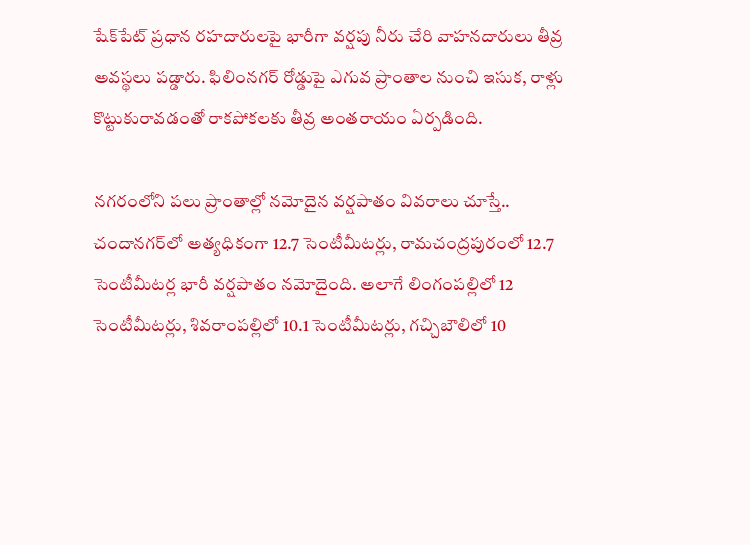షేక్‌పేట్ ప్రధాన రహదారులపై భారీగా వర్షపు నీరు చేరి వాహనదారులు తీవ్ర అవస్థలు పడ్డారు. ఫిలింనగర్ రోడ్డుపై ఎగువ ప్రాంతాల నుంచి ఇసుక, రాళ్లు కొట్టుకురావడంతో రాకపోకలకు తీవ్ర అంతరాయం ఏర్పడింది.

నగరంలోని పలు ప్రాంతాల్లో నమోదైన వర్షపాతం వివరాలు చూస్తే.. చందానగర్‌లో అత్యధికంగా 12.7 సెంటీమీటర్లు, రామచంద్రపురంలో 12.7 సెంటీమీటర్ల భారీ వర్షపాతం నమోదైంది. అలాగే లింగంపల్లిలో 12 సెంటీమీటర్లు, శివరాంపల్లిలో 10.1 సెంటీమీటర్లు, గచ్చిబౌలిలో 10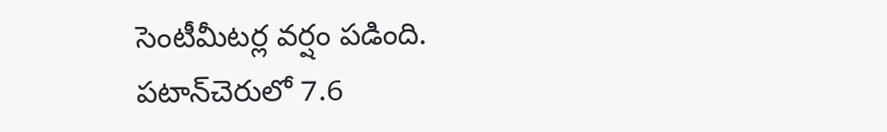సెంటీమీటర్ల వర్షం పడింది. పటాన్‌చెరులో 7.6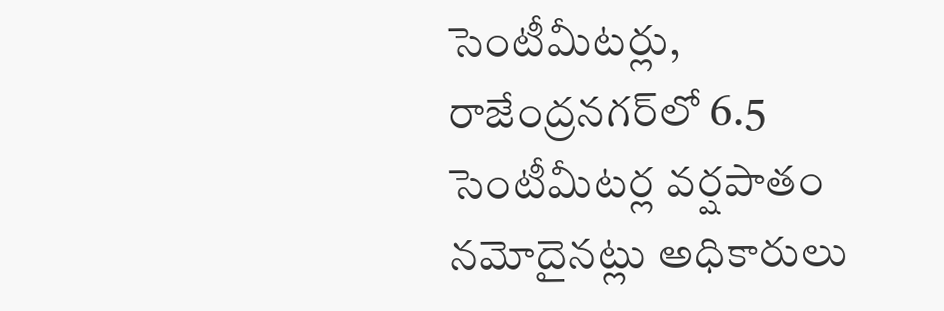సెంటీమీటర్లు, రాజేంద్రనగర్‌లో 6.5 సెంటీమీటర్ల వర్షపాతం నమోదైనట్లు అధికారులు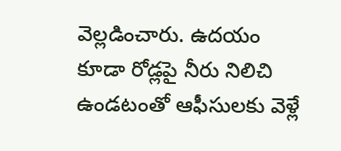వెల్లడించారు. ఉదయం కూడా రోడ్లపై నీరు నిలిచి ఉండటంతో ఆఫీసులకు వెళ్లే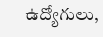ఉద్యోగులు,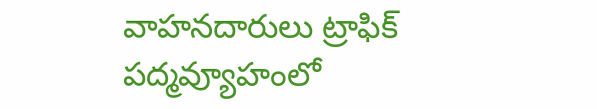వాహనదారులు ట్రాఫిక్ పద్మవ్యూహంలో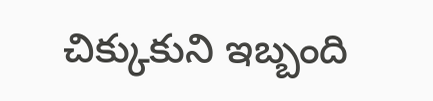చిక్కుకుని ఇబ్బంది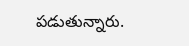పడుతున్నారు.